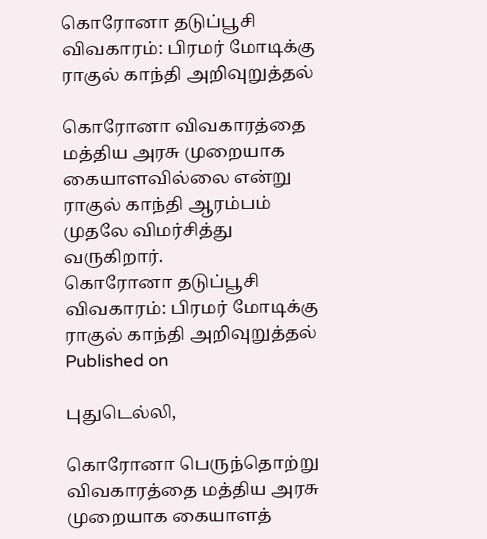கொரோனா தடுப்பூசி விவகாரம்: பிரமர் மோடிக்கு ராகுல் காந்தி அறிவுறுத்தல்

கொரோனா விவகாரத்தை மத்திய அரசு முறையாக கையாளவில்லை என்று ராகுல் காந்தி ஆரம்பம் முதலே விமர்சித்து வருகிறார்.
கொரோனா தடுப்பூசி விவகாரம்: பிரமர் மோடிக்கு ராகுல் காந்தி அறிவுறுத்தல்
Published on

புதுடெல்லி,

கொரோனா பெருந்தொற்று விவகாரத்தை மத்திய அரசு முறையாக கையாளத்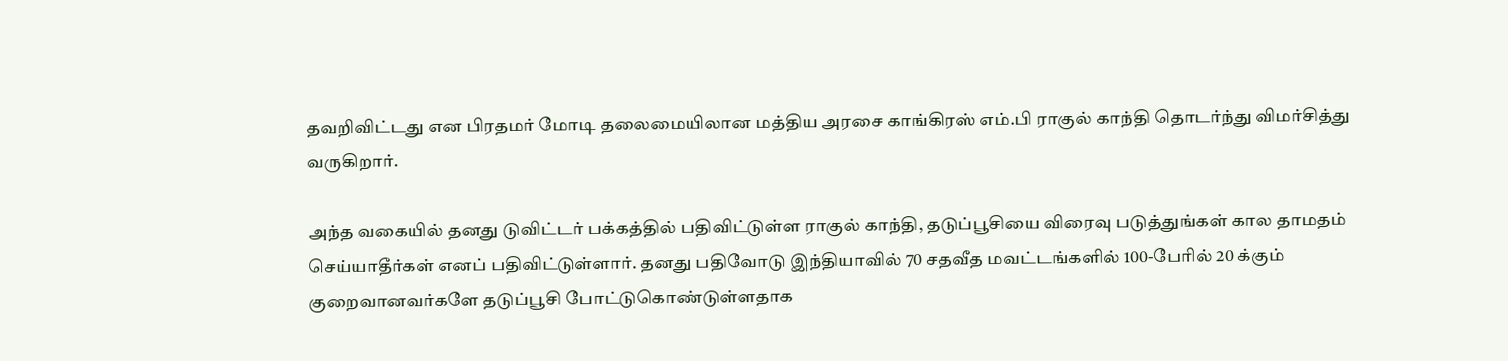தவறிவிட்டது என பிரதமர் மோடி தலைமையிலான மத்திய அரசை காங்கிரஸ் எம்.பி ராகுல் காந்தி தொடர்ந்து விமர்சித்து வருகிறார்.

அந்த வகையில் தனது டுவிட்டர் பக்கத்தில் பதிவிட்டுள்ள ராகுல் காந்தி, தடுப்பூசியை விரைவு படுத்துங்கள் கால தாமதம் செய்யாதீர்கள் எனப் பதிவிட்டுள்ளார். தனது பதிவோடு இந்தியாவில் 70 சதவீத மவட்டங்களில் 100-பேரில் 20 க்கும் குறைவானவர்களே தடுப்பூசி போட்டுகொண்டுள்ளதாக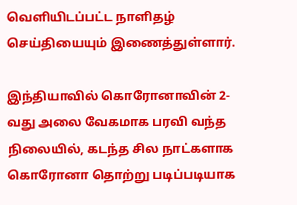வெளியிடப்பட்ட நாளிதழ் செய்தியையும் இணைத்துள்ளார்.

இந்தியாவில் கொரோனாவின் 2-வது அலை வேகமாக பரவி வந்த நிலையில், கடந்த சில நாட்களாக கொரோனா தொற்று படிப்படியாக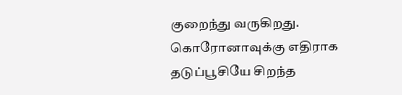குறைந்து வருகிறது. கொரோனாவுக்கு எதிராக தடுப்பூசியே சிறந்த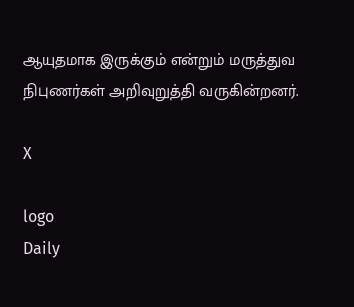ஆயுதமாக இருக்கும் என்றும் மருத்துவ நிபுணர்கள் அறிவுறுத்தி வருகின்றனர்.

X

logo
Daily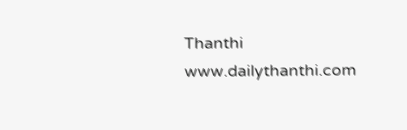Thanthi
www.dailythanthi.com